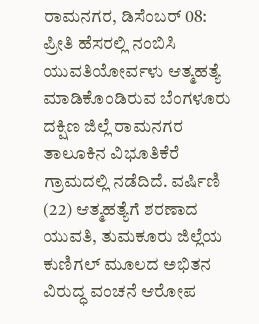ರಾಮನಗರ, ಡಿಸೆಂಬರ್ 08: ಪ್ರೀತಿ ಹೆಸರಲ್ಲಿ ನಂಬಿಸಿ ಯುವತಿಯೋರ್ವಳು ಆತ್ಮಹತ್ಯೆ ಮಾಡಿಕೊಂಡಿರುವ ಬೆಂಗಳೂರು ದಕ್ಷಿಣ ಜಿಲ್ಲೆ ರಾಮನಗರ ತಾಲೂಕಿನ ವಿಭೂತಿಕೆರೆ ಗ್ರಾಮದಲ್ಲಿ ನಡೆದಿದೆ. ವರ್ಷಿಣಿ (22) ಆತ್ಮಹತ್ಯೆಗೆ ಶರಣಾದ ಯುವತಿ, ತುಮಕೂರು ಜಿಲ್ಲೆಯ ಕುಣಿಗಲ್ ಮೂಲದ ಅಭಿತನ ವಿರುದ್ಧ ವಂಚನೆ ಆರೋಪ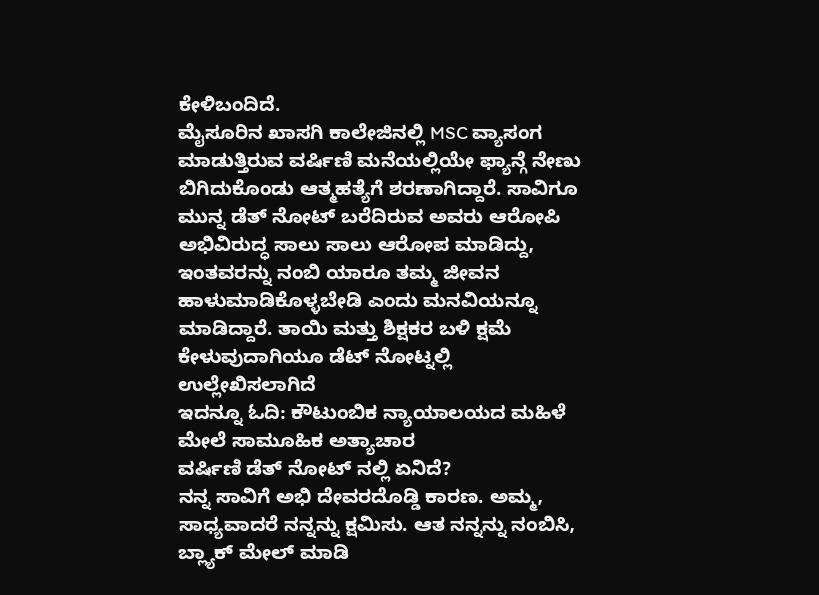ಕೇಳಿಬಂದಿದೆ.
ಮೈಸೂರಿನ ಖಾಸಗಿ ಕಾಲೇಜಿನಲ್ಲಿ MSC ವ್ಯಾಸಂಗ ಮಾಡುತ್ತಿರುವ ವರ್ಷಿಣಿ ಮನೆಯಲ್ಲಿಯೇ ಫ್ಯಾನ್ಗೆ ನೇಣು ಬಿಗಿದುಕೊಂಡು ಆತ್ಮಹತ್ಯೆಗೆ ಶರಣಾಗಿದ್ದಾರೆ. ಸಾವಿಗೂ ಮುನ್ನ ಡೆತ್ ನೋಟ್ ಬರೆದಿರುವ ಅವರು ಆರೋಪಿ ಅಭಿವಿರುದ್ಧ ಸಾಲು ಸಾಲು ಆರೋಪ ಮಾಡಿದ್ದು, ಇಂತವರನ್ನು ನಂಬಿ ಯಾರೂ ತಮ್ಮ ಜೀವನ ಹಾಳುಮಾಡಿಕೊಳ್ಳಬೇಡಿ ಎಂದು ಮನವಿಯನ್ನೂ ಮಾಡಿದ್ದಾರೆ. ತಾಯಿ ಮತ್ತು ಶಿಕ್ಷಕರ ಬಳಿ ಕ್ಷಮೆ ಕೇಳುವುದಾಗಿಯೂ ಡೆಟ್ ನೋಟ್ನಲ್ಲಿ ಉಲ್ಲೇಖಿಸಲಾಗಿದೆ
ಇದನ್ನೂ ಓದಿ: ಕೌಟುಂಬಿಕ ನ್ಯಾಯಾಲಯದ ಮಹಿಳೆ ಮೇಲೆ ಸಾಮೂಹಿಕ ಅತ್ಯಾಚಾರ
ವರ್ಷಿಣಿ ಡೆತ್ ನೋಟ್ ನಲ್ಲಿ ಏನಿದೆ?
ನನ್ನ ಸಾವಿಗೆ ಅಭಿ ದೇವರದೊಡ್ಡಿ ಕಾರಣ. ಅಮ್ಮ, ಸಾಧ್ಯವಾದರೆ ನನ್ನನ್ನು ಕ್ಷಮಿಸು. ಆತ ನನ್ನನ್ನು ನಂಬಿಸಿ, ಬ್ಲ್ಯಾಕ್ ಮೇಲ್ ಮಾಡಿ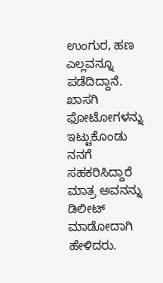ಉಂಗುರ, ಹಣ ಎಲ್ಲವನ್ನೂ ಪಡೆದಿದ್ದಾನೆ. ಖಾಸಗಿ ಫೋಟೋಗಳನ್ನು ಇಟ್ಟುಕೊಂಡು ನನಗೆ ಸಹಕರಿಸಿದ್ದಾರೆ ಮಾತ್ರ ಅವನನ್ನು ಡಿಲೀಟ್ ಮಾಡೋದಾಗಿ ಹೇಳಿದರು.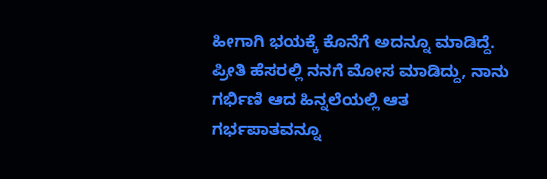ಹೀಗಾಗಿ ಭಯಕ್ಕೆ ಕೊನೆಗೆ ಅದನ್ನೂ ಮಾಡಿದ್ದೆ. ಪ್ರೀತಿ ಹೆಸರಲ್ಲಿ ನನಗೆ ಮೋಸ ಮಾಡಿದ್ದು, ನಾನು ಗರ್ಭಿಣಿ ಆದ ಹಿನ್ನಲೆಯಲ್ಲಿ ಆತ ಗರ್ಭಪಾತವನ್ನೂ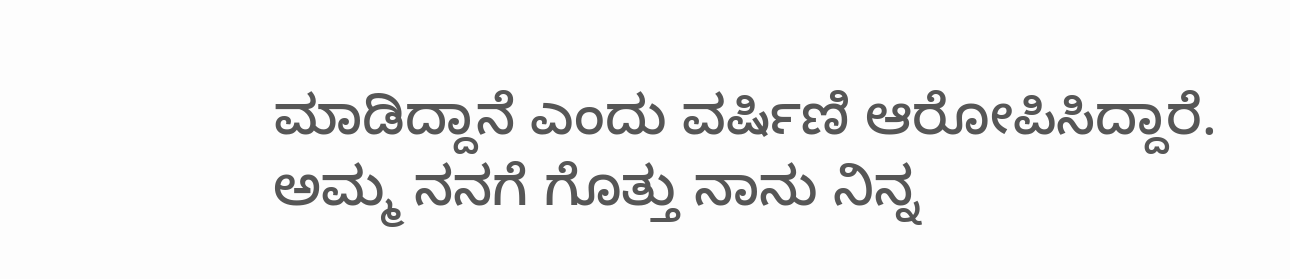ಮಾಡಿದ್ದಾನೆ ಎಂದು ವರ್ಷಿಣಿ ಆರೋಪಿಸಿದ್ದಾರೆ.
ಅಮ್ಮ ನನಗೆ ಗೊತ್ತು ನಾನು ನಿನ್ನ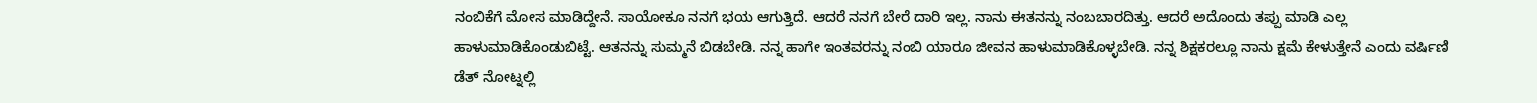ನಂಬಿಕೆಗೆ ಮೋಸ ಮಾಡಿದ್ದೇನೆ. ಸಾಯೋಕೂ ನನಗೆ ಭಯ ಆಗುತ್ತಿದೆ. ಆದರೆ ನನಗೆ ಬೇರೆ ದಾರಿ ಇಲ್ಲ. ನಾನು ಈತನನ್ನು ನಂಬಬಾರದಿತ್ತು. ಆದರೆ ಅದೊಂದು ತಪ್ಪು ಮಾಡಿ ಎಲ್ಲ ಹಾಳುಮಾಡಿಕೊಂಡುಬಿಟ್ಟೆ. ಆತನನ್ನು ಸುಮ್ಮನೆ ಬಿಡಬೇಡಿ. ನನ್ನ ಹಾಗೇ ಇಂತವರನ್ನು ನಂಬಿ ಯಾರೂ ಜೀವನ ಹಾಳುಮಾಡಿಕೊಳ್ಳಬೇಡಿ. ನನ್ನ ಶಿಕ್ಷಕರಲ್ಲೂ ನಾನು ಕ್ಷಮೆ ಕೇಳುತ್ತೇನೆ ಎಂದು ವರ್ಷಿಣಿ ಡೆತ್ ನೋಟ್ನಲ್ಲಿ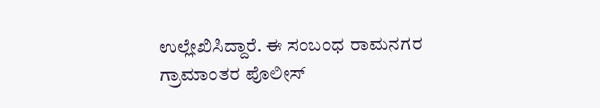ಉಲ್ಲೇಖಿಸಿದ್ದಾರೆ. ಈ ಸಂಬಂಧ ರಾಮನಗರ ಗ್ರಾಮಾಂತರ ಪೊಲೀಸ್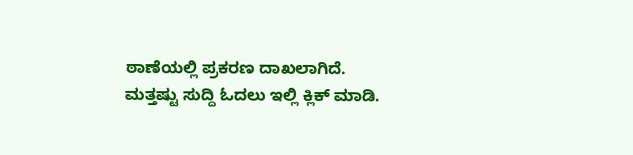ಠಾಣೆಯಲ್ಲಿ ಪ್ರಕರಣ ದಾಖಲಾಗಿದೆ.
ಮತ್ತಷ್ಟು ಸುದ್ದಿ ಓದಲು ಇಲ್ಲಿ ಕ್ಲಿಕ್ ಮಾಡಿ.